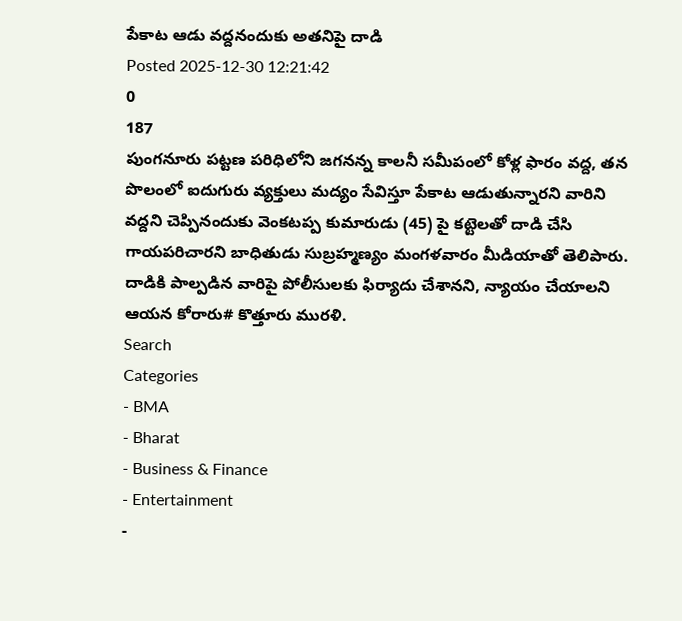పేకాట ఆడు వద్దనందుకు అతనిపై దాడి
Posted 2025-12-30 12:21:42
0
187
పుంగనూరు పట్టణ పరిధిలోని జగనన్న కాలనీ సమీపంలో కోళ్ల ఫారం వద్ద, తన పొలంలో ఐదుగురు వ్యక్తులు మద్యం సేవిస్తూ పేకాట ఆడుతున్నారని వారిని వద్దని చెప్పినందుకు వెంకటప్ప కుమారుడు (45) పై కట్టెలతో దాడి చేసి గాయపరిచారని బాధితుడు సుబ్రహ్మణ్యం మంగళవారం మీడియాతో తెలిపారు. దాడికి పాల్పడిన వారిపై పోలీసులకు ఫిర్యాదు చేశానని, న్యాయం చేయాలని ఆయన కోరారు# కొత్తూరు మురళి.
Search
Categories
- BMA
- Bharat
- Business & Finance
- Entertainment
-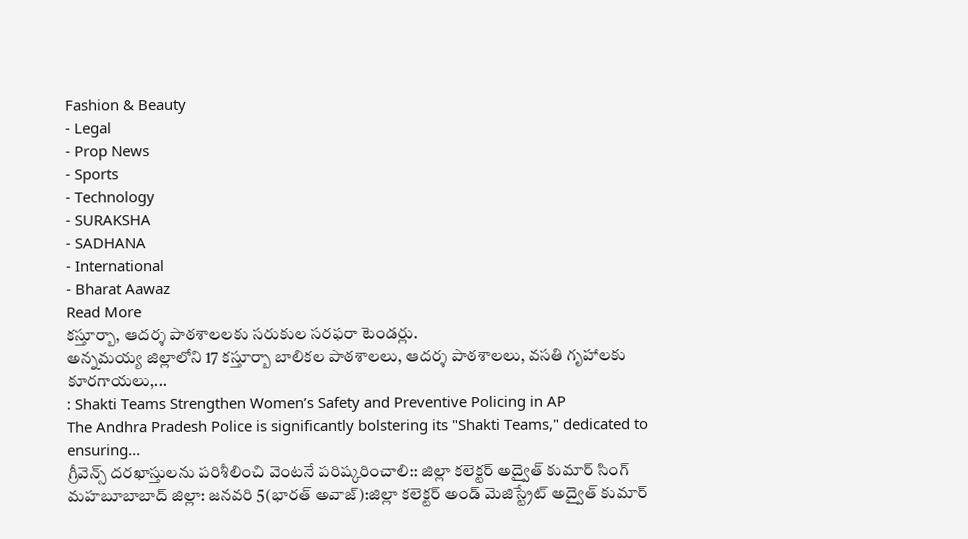Fashion & Beauty
- Legal
- Prop News
- Sports
- Technology
- SURAKSHA
- SADHANA
- International
- Bharat Aawaz
Read More
కస్తూర్బా, ఆదర్శ పాఠశాలలకు సరుకుల సరఫరా టెండర్లు.
అన్నమయ్య జిల్లాలోని 17 కస్తూర్బా బాలికల పాఠశాలలు, ఆదర్శ పాఠశాలలు, వసతి గృహాలకు కూరగాయలు,...
: Shakti Teams Strengthen Women’s Safety and Preventive Policing in AP
The Andhra Pradesh Police is significantly bolstering its "Shakti Teams," dedicated to ensuring...
గ్రీవెన్స్ దరఖాస్తులను పరిశీలించి వెంటనే పరిష్కరించాలి:: జిల్లా కలెక్టర్ అద్వైత్ కుమార్ సింగ్
మహబూబాబాద్ జిల్లా: జనవరి 5(భారత్ అవాజ్):జిల్లా కలెక్టర్ అండ్ మెజిస్ట్రేట్ అద్వైత్ కుమార్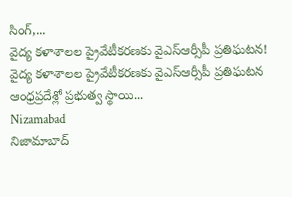సింగ్,...
వైద్య కళాశాలల ప్రైవేటీకరణకు వైఎస్ఆర్సీపీ ప్రతిఘటన!
వైద్య కళాశాలల ప్రైవేటీకరణకు వైఎస్ఆర్సీపీ ప్రతిఘటన
ఆంధ్రప్రదేశ్లో ప్రభుత్వ స్థాయి...
Nizamabad
నిజామాబాద్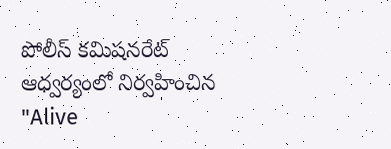పోలీస్ కమిషనరేట్ ఆధ్వర్యంలో నిర్వహించిన "Alive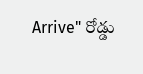Arrive" రోడ్డు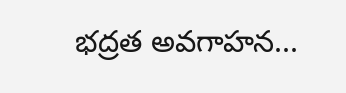భద్రత అవగాహన...